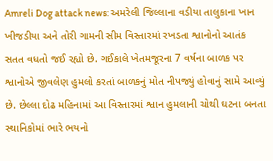Amreli Dog attack news: અમરેલી જિલ્લાના વડીયા તાલુકાના ખાન ખીજડીયા અને તોરી ગામની સીમ વિસ્તારમાં રખડતા શ્વાનોનો આતંક સતત વધતો જઈ રહ્યો છે. ગઈકાલે ખેતમજૂરના 7 વર્ષના બાળક પર શ્વાનોએ જીવલેણ હુમલો કરતાં બાળકનું મોત નીપજ્યું હોવાનું સામે આવ્યું છે. છેલ્લા દોઢ મહિનામાં આ વિસ્તારમાં શ્વાન હુમલાની ચોથી ઘટના બનતા સ્થાનિકોમાં ભારે ભયનો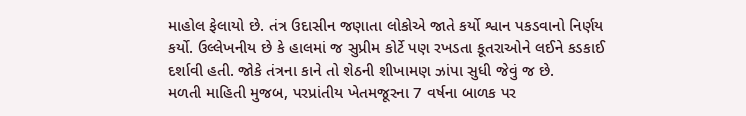માહોલ ફેલાયો છે. તંત્ર ઉદાસીન જણાતા લોકોએ જાતે કર્યો શ્વાન પકડવાનો નિર્ણય કર્યો. ઉલ્લેખનીય છે કે હાલમાં જ સુપ્રીમ કોર્ટે પણ રખડતા કૂતરાઓને લઈને કડકાઈ દર્શાવી હતી. જોકે તંત્રના કાને તો શેઠની શીખામણ ઝાંપા સુધી જેવું જ છે.
મળતી માહિતી મુજબ, પરપ્રાંતીય ખેતમજૂરના 7 વર્ષના બાળક પર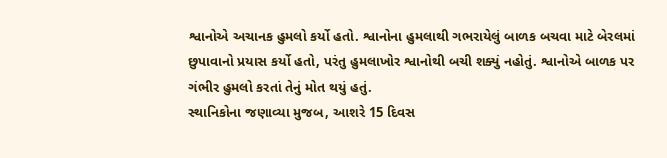શ્વાનોએ અચાનક હુમલો કર્યો હતો. શ્વાનોના હુમલાથી ગભરાયેલું બાળક બચવા માટે બેરલમાં છુપાવાનો પ્રયાસ કર્યો હતો, પરંતુ હુમલાખોર શ્વાનોથી બચી શક્યું નહોતું. શ્વાનોએ બાળક પર ગંભીર હુમલો કરતાં તેનું મોત થયું હતું.
સ્થાનિકોના જણાવ્યા મુજબ, આશરે 15 દિવસ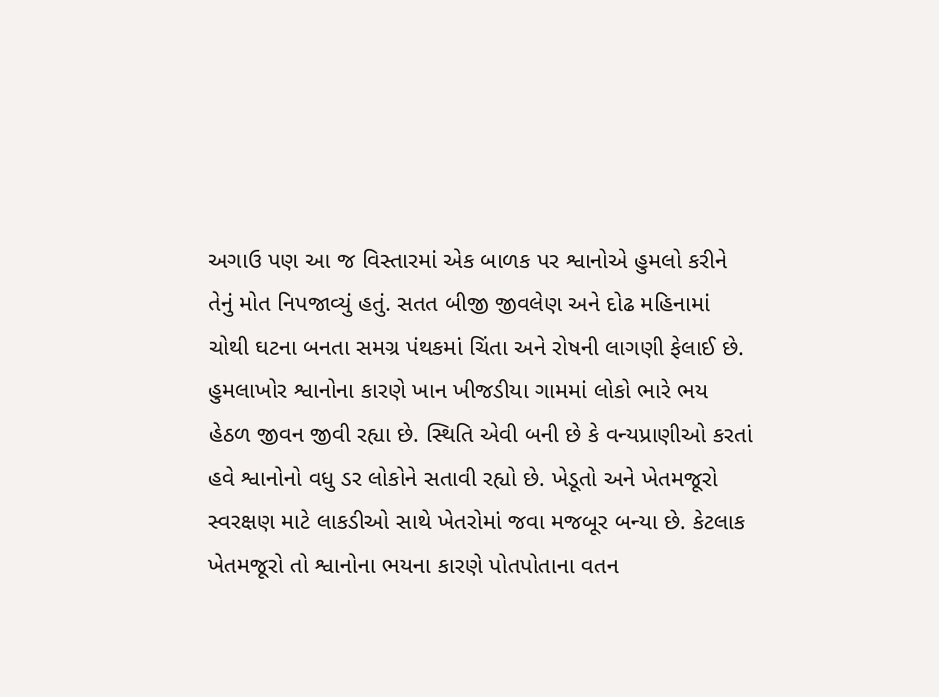અગાઉ પણ આ જ વિસ્તારમાં એક બાળક પર શ્વાનોએ હુમલો કરીને તેનું મોત નિપજાવ્યું હતું. સતત બીજી જીવલેણ અને દોઢ મહિનામાં ચોથી ઘટના બનતા સમગ્ર પંથકમાં ચિંતા અને રોષની લાગણી ફેલાઈ છે.
હુમલાખોર શ્વાનોના કારણે ખાન ખીજડીયા ગામમાં લોકો ભારે ભય હેઠળ જીવન જીવી રહ્યા છે. સ્થિતિ એવી બની છે કે વન્યપ્રાણીઓ કરતાં હવે શ્વાનોનો વધુ ડર લોકોને સતાવી રહ્યો છે. ખેડૂતો અને ખેતમજૂરો સ્વરક્ષણ માટે લાકડીઓ સાથે ખેતરોમાં જવા મજબૂર બન્યા છે. કેટલાક ખેતમજૂરો તો શ્વાનોના ભયના કારણે પોતપોતાના વતન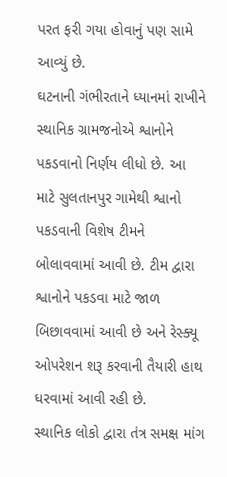પરત ફરી ગયા હોવાનું પણ સામે આવ્યું છે.
ઘટનાની ગંભીરતાને ધ્યાનમાં રાખીને સ્થાનિક ગ્રામજનોએ શ્વાનોને પકડવાનો નિર્ણય લીધો છે. આ માટે સુલતાનપુર ગામેથી શ્વાનો પકડવાની વિશેષ ટીમને બોલાવવામાં આવી છે. ટીમ દ્વારા શ્વાનોને પકડવા માટે જાળ બિછાવવામાં આવી છે અને રેસ્ક્યૂ ઓપરેશન શરૂ કરવાની તૈયારી હાથ ધરવામાં આવી રહી છે.
સ્થાનિક લોકો દ્વારા તંત્ર સમક્ષ માંગ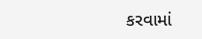કરવામાં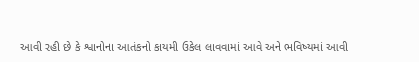આવી રહી છે કે શ્વાનોના આતંકનો કાયમી ઉકેલ લાવવામાં આવે અને ભવિષ્યમાં આવી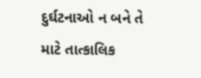દુર્ઘટનાઓ ન બને તે માટે તાત્કાલિક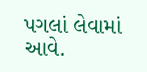પગલાં લેવામાં આવે.